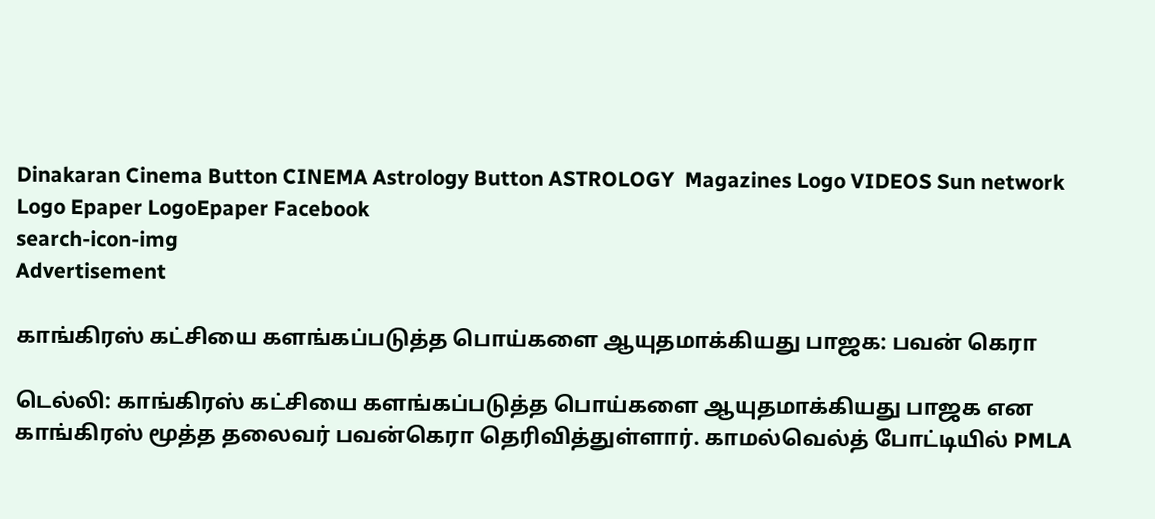Dinakaran Cinema Button CINEMA Astrology Button ASTROLOGY  Magazines Logo VIDEOS Sun network Logo Epaper LogoEpaper Facebook
search-icon-img
Advertisement

காங்கிரஸ் கட்சியை களங்கப்படுத்த பொய்களை ஆயுதமாக்கியது பாஜக: பவன் கெரா

டெல்லி: காங்கிரஸ் கட்சியை களங்கப்படுத்த பொய்களை ஆயுதமாக்கியது பாஜக என காங்கிரஸ் மூத்த தலைவர் பவன்கெரா தெரிவித்துள்ளார். காமல்வெல்த் போட்டியில் PMLA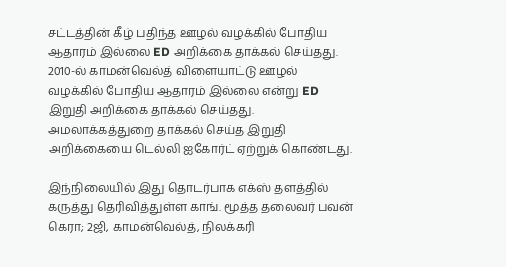சட்டத்தின் கீழ் பதிந்த ஊழல் வழக்கில் போதிய ஆதாரம் இல்லை ED அறிக்கை தாக்கல் செய்தது. 2010-ல் காமன்வெல்த் விளையாட்டு ஊழல் வழக்கில் போதிய ஆதாரம் இல்லை என்று ED இறுதி அறிக்கை தாக்கல் செய்தது. அமலாக்கத்துறை தாக்கல் செய்த இறுதி அறிக்கையை டெல்லி ஐகோர்ட் ஏற்றுக் கொண்டது.

இந்நிலையில் இது தொடர்பாக எக்ஸ் தளத்தில் கருத்து தெரிவித்துள்ள காங். மூத்த தலைவர் பவன் கெரா; 2ஜி, காமன்வெல்த், நிலக்கரி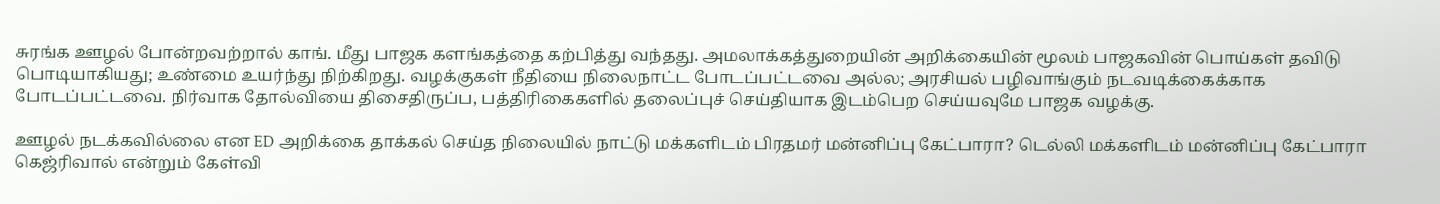சுரங்க ஊழல் போன்றவற்றால் காங். மீது பாஜக களங்கத்தை கற்பித்து வந்தது. அமலாக்கத்துறையின் அறிக்கையின் மூலம் பாஜகவின் பொய்கள் தவிடு பொடியாகியது; உண்மை உயர்ந்து நிற்கிறது. வழக்குகள் நீதியை நிலைநாட்ட போடப்பட்டவை அல்ல; அரசியல் பழிவாங்கும் நடவடிக்கைக்காக போடப்பட்டவை. நிர்வாக தோல்வியை திசைதிருப்ப, பத்திரிகைகளில் தலைப்புச் செய்தியாக இடம்பெற செய்யவுமே பாஜக வழக்கு.

ஊழல் நடக்கவில்லை என ED அறிக்கை தாக்கல் செய்த நிலையில் நாட்டு மக்களிடம் பிரதமர் மன்னிப்பு கேட்பாரா? டெல்லி மக்களிடம் மன்னிப்பு கேட்பாரா கெஜ்ரிவால் என்றும் கேள்வி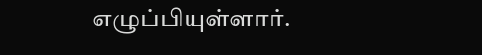எழுப்பியுள்ளார்.